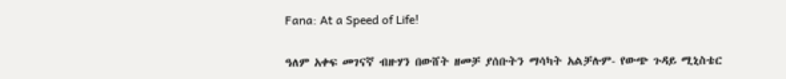Fana: At a Speed of Life!

ዓለም አቀፍ መገናኛ ብዙሃን በውሸት ዘመቻ ያሰቡትን ማሳካት አልቻሉም- የውጭ ጉዳይ ሚኒስቴር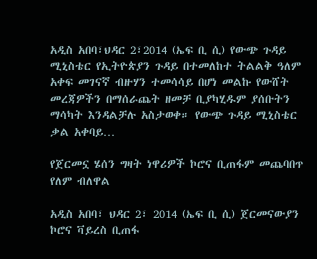አዲስ አበባ፣ህዳር 2፣2014 (ኤፍ ቢ ሲ) የውጭ ጉዳይ ሚኒስቴር የኢትዮጵያን ጉዳይ በተመለከተ ትልልቅ ዓለም አቀፍ መገናኛ ብዙሃን ተመሳሳይ በሆነ መልኩ የውሸት መረጃዎችን በማሰራጨት ዘመቻ ቢያካሂዱም ያሰቡትን ማሳካት እንዳልቻሉ አስታወቀ። የውጭ ጉዳይ ሚኒስቴር ቃል አቀባይ…

የጀርመኗ ሄሰን ግዛት ነዋሪዎች ኮሮና ቢጠፋም መጨባበጥ የለም ብለዋል

አዲስ አበባ፣ ህዳር 2፣ 2014 (ኤፍ ቢ ሲ) ጀርመናውያን ኮሮና ቫይረስ ቢጠፋ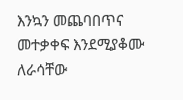እንኳን መጨባበጥና መተቃቀፍ እንደሚያቆሙ ለራሳቸው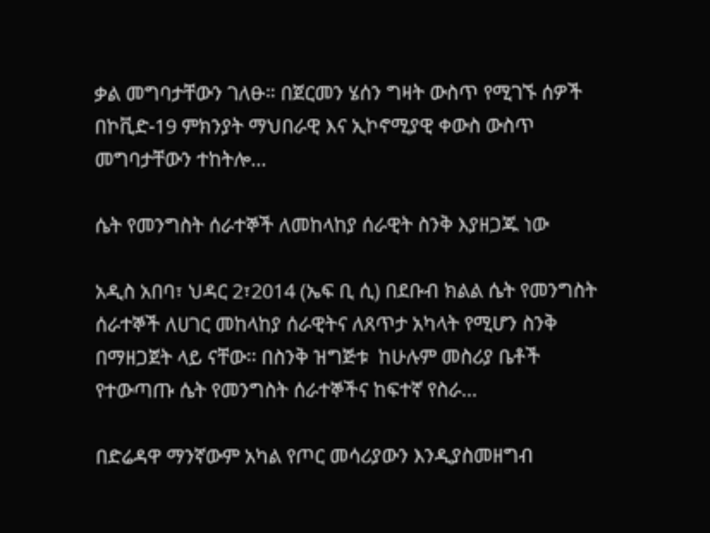ቃል መግባታቸውን ገለፁ። በጀርመን ሄሰን ግዛት ውስጥ የሚገኙ ሰዎች በኮቪድ-19 ምክንያት ማህበራዊ እና ኢኮኖሚያዊ ቀውስ ውስጥ መግባታቸውን ተከትሎ…

ሴት የመንግስት ሰራተኞች ለመከላከያ ሰራዊት ስንቅ እያዘጋጁ ነው

አዲስ አበባ፣ ህዳር 2፣2014 (ኤፍ ቢ ሲ) በደቡብ ክልል ሴት የመንግስት ሰራተኞች ለሀገር መከላከያ ሰራዊትና ለጸጥታ አካላት የሚሆን ስንቅ በማዘጋጀት ላይ ናቸው፡፡ በስንቅ ዝግጅቱ  ከሁሉም መስሪያ ቤቶች የተውጣጡ ሴት የመንግስት ሰራተኞችና ከፍተኛ የስራ…

በድሬዳዋ ማንኛውም አካል የጦር መሳሪያውን እንዲያስመዘግብ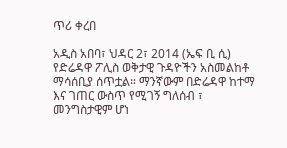ጥሪ ቀረበ

አዲስ አበባ፣ ህዳር 2፣ 2014 (ኤፍ ቢ ሲ) የድሬዳዋ ፖሊስ ወቅታዊ ጉዳዮችን አስመልከቶ ማሳሰቢያ ሰጥቷል። ማንኛውም በድሬዳዋ ከተማ እና ገጠር ውስጥ የሚገኝ ግለሰብ ፣ መንግስታዊም ሆነ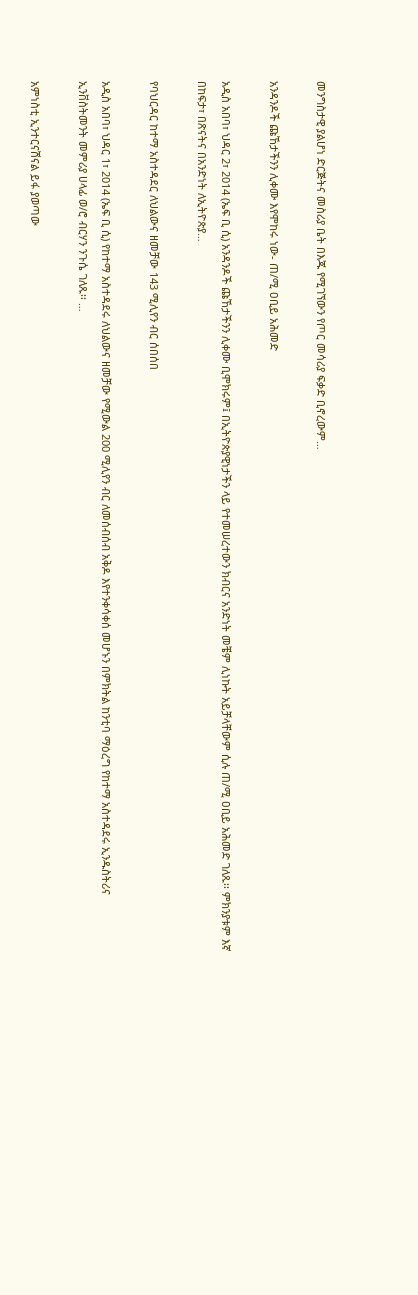መንግስታዊ ያልሆነ ድርጅትና መስሪያ ቤት በእጁ የሚገኘውን የጦር መሳሪያ ፍቃድ ቢኖረውም…

አንዳንዶች ጩኸታችንን ሊቀሙ እየሞከሩ ነው- ጠ/ሚ ዐቢይ አሕመድ

አዲስ አበባ፣ ህዳር 2፣ 2014 (ኤፍ ቢ ሲ) አንዳንዶች ጩኸታችንን ሊቀሙ ቢሞክሩም፤ በኢትዮጵያዊነታችን ላይ የተመሠረተውን ክብርና አንድነት መቼም ሊነኩት አይቻላቸውም ሲሉ ጠ/ሚ ዐቢይ አሕመድ ገለጹ፡፡ ምክንያቱም እኛ በከፍታ፣ በጽናትና በአንድነት ለኢትዮጵያ…

የባህርዳር ከተማ አስተዳደር ለህልውና ዘመቻው 143 ሚሊየን ብር ሰበሰበ

አዲስ አበባ፣ ህዳር 1፣ 2014 (ኤፍ ቢ ሲ) የከተማ አስተዳደሩ ለህልውና ዘመቻው የሚውል 200 ሚሊየን ብር ለመሰብሰብ አቅዶ እየተንቀሳቀሰ መሆኑን በምክትል ከንቲባ ማዕረግ የከተማ አስተዳደሩ ኢንዱስትሪና ኢንቨስትመንት መምሪያ ሀላፊ ወ/ሮ ብርሃን ንጉሴ ገለጹ፡፡ …

አምነስቲ ኢንተርናሽናል ይፋ ያወጣው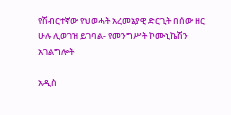የሽብርተኛው የህወሓት አረመኔያዊ ድርጊት በሰው ዘር ሁሉ ሊወገዝ ይገባል- የመንግሥት ኮሙኒኬሽን አገልግሎት

አዲስ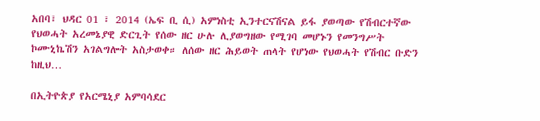አበባ፣ ህዳር 01 ፣ 2014 (ኤፍ ቢ ሲ) አምነስቲ ኢንተርናሽናል ይፋ ያወጣው የሽብርተኛው የህወሓት አረመኔያዊ ድርጊት የሰው ዘር ሁሉ ሊያወግዘው የሚገባ መሆኑን የመንግሥት ኮሙኒኬሽን አገልግሎት አስታወቀ። ለሰው ዘር ሕይወት ጠላት የሆነው የህወሓት የሽብር ቡድን ከዚህ…

በኢትዮጵያ የአርሜኒያ አምባሳደር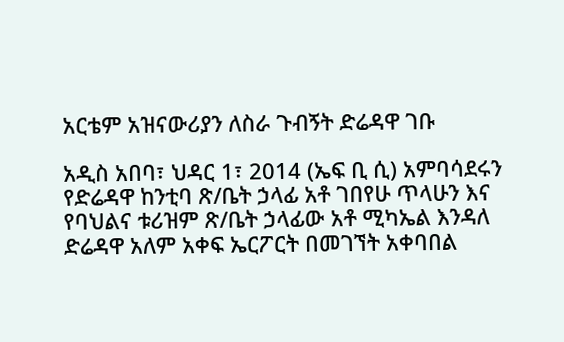አርቴም አዝናውሪያን ለስራ ጉብኝት ድሬዳዋ ገቡ

አዲስ አበባ፣ ህዳር 1፣ 2014 (ኤፍ ቢ ሲ) አምባሳደሩን የድሬዳዋ ከንቲባ ጽ/ቤት ኃላፊ አቶ ገበየሁ ጥላሁን እና የባህልና ቱሪዝም ጽ/ቤት ኃላፊው አቶ ሚካኤል እንዳለ ድሬዳዋ አለም አቀፍ ኤርፖርት በመገኘት አቀባበል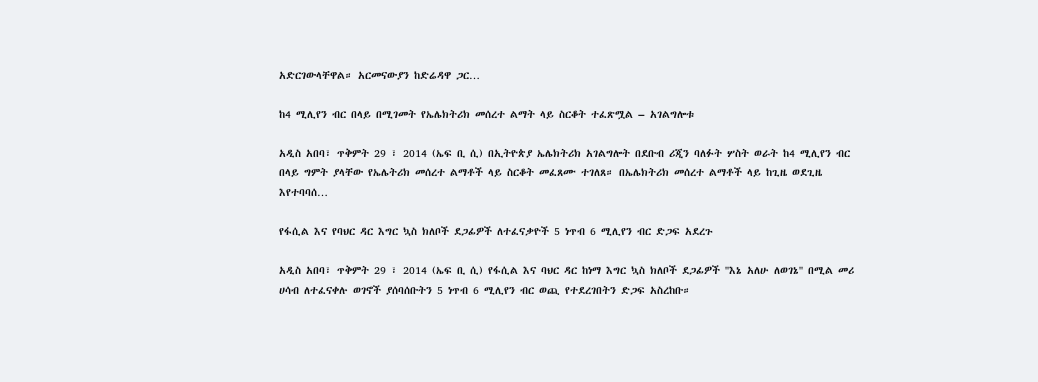አድርገውላቸዋል። አርመናውያን ከድሬዳዋ ጋር…

ከ4 ሚሊየን ብር በላይ በሚገመት የኤሌክትሪክ መሰረተ ልማት ላይ ስርቆት ተፈጽሟል – አገልግሎቱ

አዲስ አበባ፣ ጥቅምት 29 ፣ 2014 (ኤፍ ቢ ሲ) በኢትዮጵያ ኤሌክትሪክ አገልግሎት በደቡብ ሪጂን ባለፉት ሦስት ወራት ከ4 ሚሊየን ብር በላይ ግምት ያላቸው የኤሌትሪክ መሰረተ ልማቶች ላይ ስርቆት መፈጸሙ ተገለጸ። በኤሌክትሪክ መሰረተ ልማቶች ላይ ከጊዜ ወደጊዜ እየተባባሰ…

የፋሲል እና የባህር ዳር እግር ኳስ ክለቦች ደጋፊዎች ለተፈናቃዮች 5 ነጥብ 6 ሚሊየን ብር ድጋፍ አደረጉ

አዲስ አበባ፣ ጥቅምት 29 ፣ 2014 (ኤፍ ቢ ሲ) የፋሲል እና ባህር ዳር ከነማ እግር ኳስ ክለቦች ደጋፊዎች ''እኔ አለሁ ለወገኔ'' በሚል መሪ ሀሳብ ለተፈናቀሉ ወገኖች ያሰባሰቡትን 5 ነጥብ 6 ሚሊየን ብር ወጪ የተደረገበትን ድጋፍ አስረከቡ።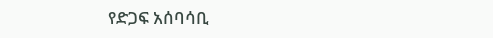የድጋፍ አሰባሳቢ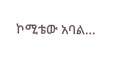ኮሚቴው አባል…